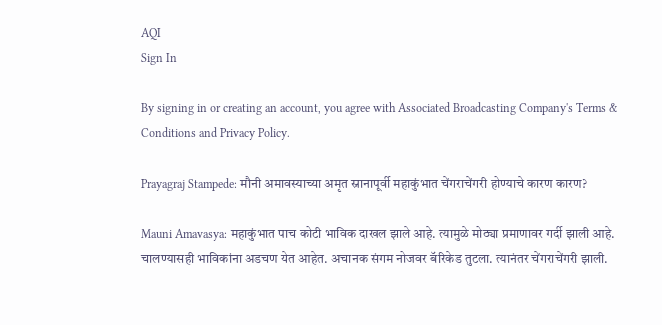AQI
Sign In

By signing in or creating an account, you agree with Associated Broadcasting Company's Terms & Conditions and Privacy Policy.

Prayagraj Stampede: मौनी अमावस्याच्या अमृत स्नानापूर्वी महाकुंभात चेंगराचेंगरी होण्याचे कारण कारण?

Mauni Amavasya: महाकुंभात पाच कोटी भाविक दाखल झाले आहे. त्यामुळे मोठ्या प्रमाणावर गर्दी झाली आहे. चालण्यासही भाविकांना अडचण येत आहेत. अचानक संगम नोजवर बॅरिकेड तुटला. त्यानंतर चेंगराचेंगरी झाली.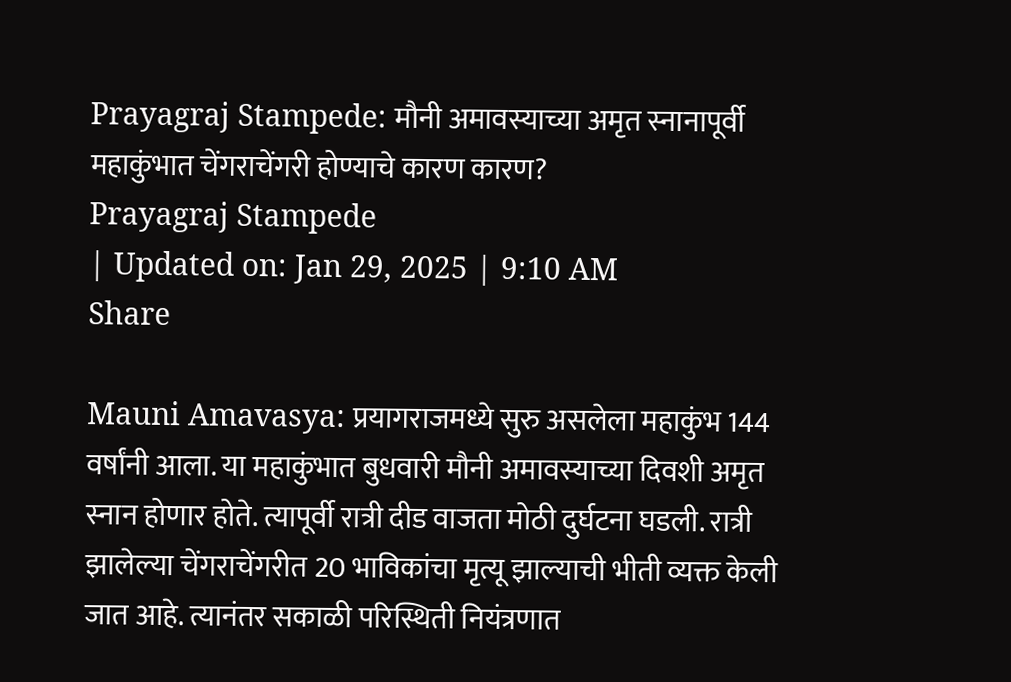Prayagraj Stampede: मौनी अमावस्याच्या अमृत स्नानापूर्वी महाकुंभात चेंगराचेंगरी होण्याचे कारण कारण?
Prayagraj Stampede
| Updated on: Jan 29, 2025 | 9:10 AM
Share

Mauni Amavasya: प्रयागराजमध्ये सुरु असलेला महाकुंभ 144 वर्षांनी आला. या महाकुंभात बुधवारी मौनी अमावस्याच्या दिवशी अमृत स्नान होणार होते. त्यापूर्वी रात्री दीड वाजता मोठी दुर्घटना घडली. रात्री झालेल्या चेंगराचेंगरीत 20 भाविकांचा मृत्यू झाल्याची भीती व्यक्त केली जात आहे. त्यानंतर सकाळी परिस्थिती नियंत्रणात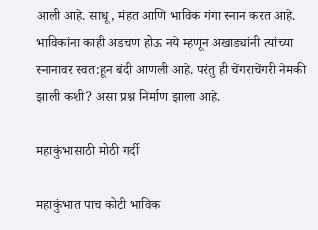आली आहे. साधू, मंहत आणि भाविक गंगा स्नान करत आहे. भाविकांना काही अडचण होऊ नये म्हणून अखाड्यांनी त्यांच्या स्नानावर स्वत:हून बंदी आणली आहे. परंतु ही चेंगराचेंगरी नेमकी झाली कशी? असा प्रश्न निर्माण झाला आहे.

महाकुंभासाठी मोठी गर्दी

महाकुंभात पाच कोटी भाविक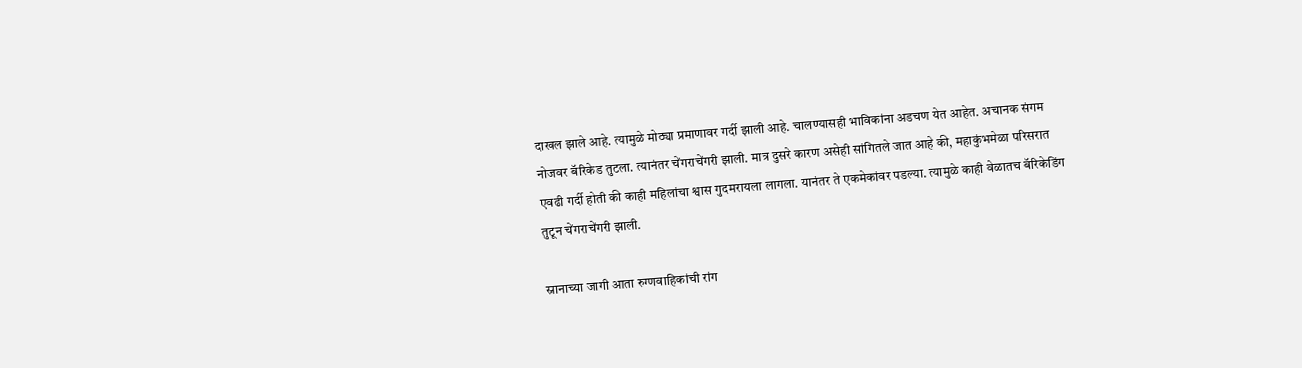दाखल झाले आहे. त्यामुळे मोठ्या प्रमाणावर गर्दी झाली आहे. चालण्यासही भाविकांना अडचण येत आहेत. अचानक संगम नोजवर बॅरिकेड तुटला. त्यानंतर चेंगराचेंगरी झाली. मात्र दुसरे कारण असेही सांगितले जात आहे की, महाकुंभमेळा परिसरात एवढी गर्दी होती की काही महिलांचा श्वास गुदमरायला लागला. यानंतर ते एकमेकांवर पडल्या. त्यामुळे काही वेळातच बॅरिकेडिंग तुटून चेंगराचेंगरी झाली.

स्नानाच्या जागी आता रुग्णवाहिकांची रांग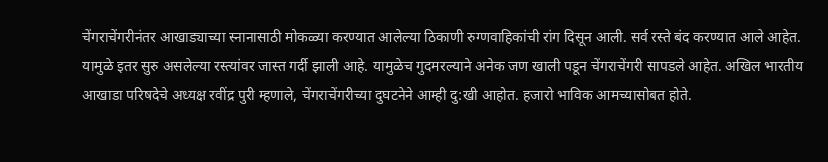चेंगराचेंगरीनंतर आखाड्याच्या स्नानासाठी मोकळ्या करण्यात आलेल्या ठिकाणी रुग्णवाहिकांची रांग दिसून आली. सर्व रस्ते बंद करण्यात आले आहेत. यामुळे इतर सुरु असलेल्या रस्त्यांवर जास्त गर्दी झाली आहे. यामुळेच गुदमरल्याने अनेक जण खाली पडून चेंगराचेंगरी सापडले आहेत. अखिल भारतीय आखाडा परिषदेचे अध्यक्ष रवींद्र पुरी म्हणाले, चेंगराचेंगरीच्या दुघटनेने आम्ही दु:खी आहोत. हजारो भाविक आमच्यासोबत होते.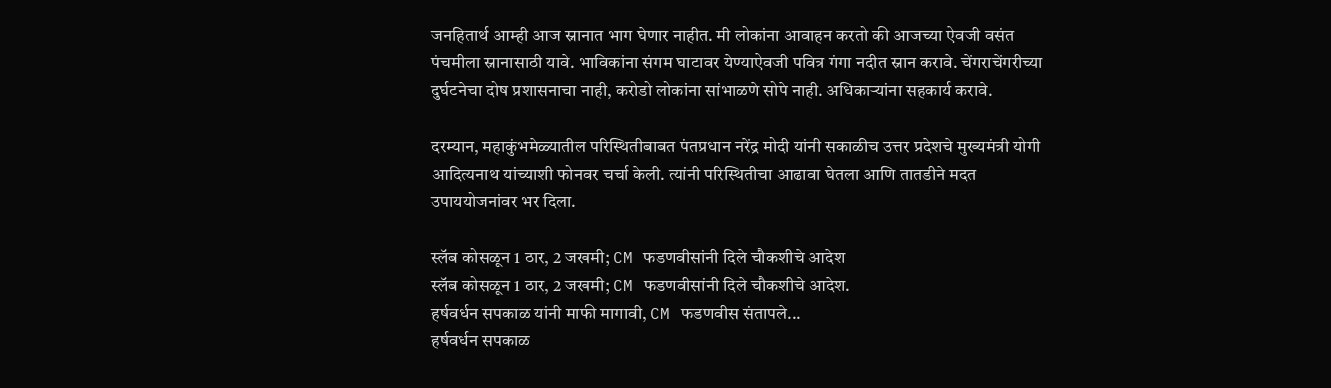जनहितार्थ आम्ही आज स्नानात भाग घेणार नाहीत. मी लोकांना आवाहन करतो की आजच्या ऐवजी वसंत पंचमीला स्नानासाठी यावे. भाविकांना संगम घाटावर येण्याऐवजी पवित्र गंगा नदीत स्नान करावे. चेंगराचेंगरीच्या दुर्घटनेचा दोष प्रशासनाचा नाही, करोडो लोकांना सांभाळणे सोपे नाही. अधिकाऱ्यांना सहकार्य करावे.

दरम्यान, महाकुंभमेळ्यातील परिस्थितीबाबत पंतप्रधान नरेंद्र मोदी यांनी सकाळीच उत्तर प्रदेशचे मुख्यमंत्री योगी आदित्यनाथ यांच्याशी फोनवर चर्चा केली. त्यांनी परिस्थितीचा आढावा घेतला आणि तातडीने मदत उपाययोजनांवर भर दिला.

स्लॅब कोसळून 1 ठार, 2 जखमी; CM फडणवीसांनी दिले चौकशीचे आदेश
स्लॅब कोसळून 1 ठार, 2 जखमी; CM फडणवीसांनी दिले चौकशीचे आदेश.
हर्षवर्धन सपकाळ यांनी माफी मागावी, CM फडणवीस संतापले...
हर्षवर्धन सपकाळ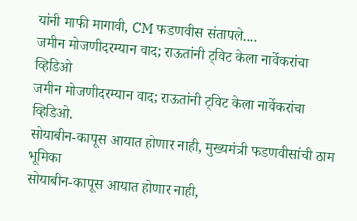यांनी माफी मागावी, CM फडणवीस संतापले....
जमीन मोजणीदरम्यान वाद; राऊतांनी ट्विट केला नार्वेकरांचा व्हिडिओ
जमीन मोजणीदरम्यान वाद; राऊतांनी ट्विट केला नार्वेकरांचा व्हिडिओ.
सोयाबीन-कापूस आयात होणार नाही, मुख्यमंत्री फडणवीसांची ठाम भूमिका
सोयाबीन-कापूस आयात होणार नाही,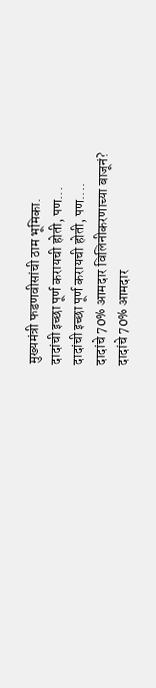मुख्यमंत्री फडणवीसांची ठाम भूमिका.
दादांची इच्छा पूर्ण करायची होती, पण...
दादांची इच्छा पूर्ण करायची होती, पण....
दादांचे 70% आमदार विलिनीकरणाच्या बाजूनं?
दादांचे 70% आमदार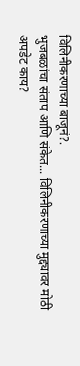विलिनीकरणाच्या बाजूनं?.
भुजबळांचा संताप आणि संकेत... विलिनीकरणाच्या मुद्द्यावर मोठी अपडेट काय?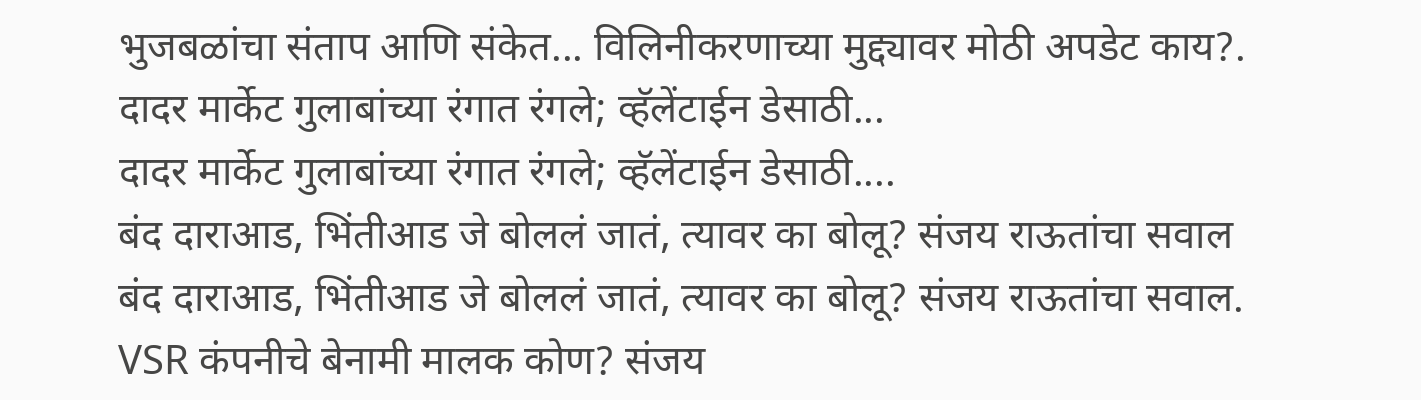भुजबळांचा संताप आणि संकेत... विलिनीकरणाच्या मुद्द्यावर मोठी अपडेट काय?.
दादर मार्केट गुलाबांच्या रंगात रंगले; व्हॅलेंटाईन डेसाठी...
दादर मार्केट गुलाबांच्या रंगात रंगले; व्हॅलेंटाईन डेसाठी....
बंद दाराआड, भिंतीआड जे बोललं जातं, त्यावर का बोलू? संजय राऊतांचा सवाल
बंद दाराआड, भिंतीआड जे बोललं जातं, त्यावर का बोलू? संजय राऊतांचा सवाल.
VSR कंपनीचे बेनामी मालक कोण? संजय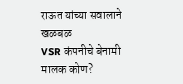राऊत यांच्या सवालाने खळबळ
VSR कंपनीचे बेनामी मालक कोण?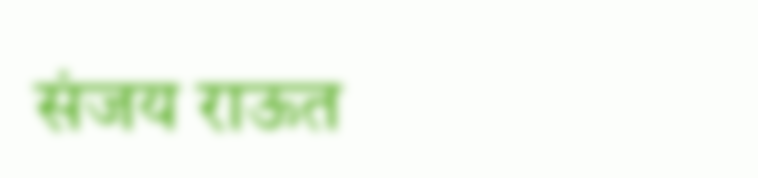संजय राऊत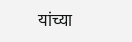यांच्या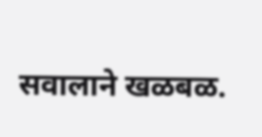सवालाने खळबळ.